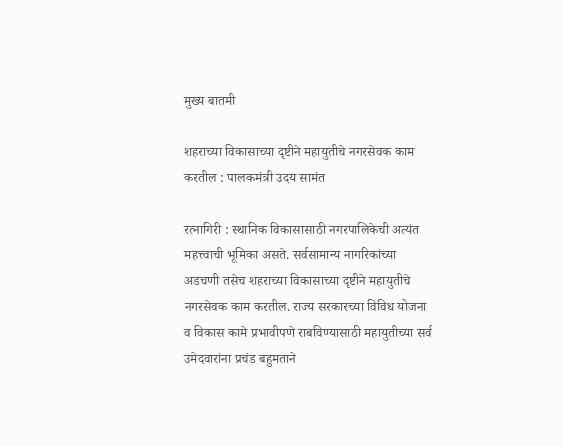मुख्य बातमी

शहराच्या विकासाच्या दृष्टीने महायुतीचे नगरसेवक काम करतील : पालकमंत्री उदय सामंत

रत्नागिरी : स्थानिक विकासासाठी नगरपालिकेची अत्यंत महत्त्वाची भूमिका असते. सर्वसामान्य नागरिकांच्या अडचणी तसेच शहराच्या विकासाच्या दृष्टीने महायुतीचे नगरसेवक काम करतील. राज्य सरकारच्या विविध योजना व विकास कामे प्रभावीपणे राबविण्यासाठी महायुतीच्या सर्व उमेदवारांना प्रचंड बहुमताने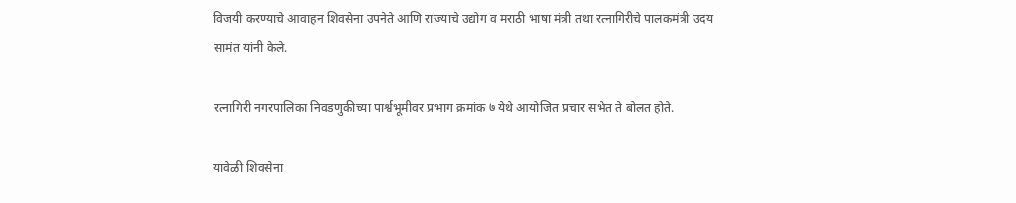विजयी करण्याचे आवाहन शिवसेना उपनेते आणि राज्याचे उद्योग व मराठी भाषा मंत्री तथा रत्नागिरीचे पालकमंत्री उदय सामंत यांनी केले.

रत्नागिरी नगरपालिका निवडणुकीच्या पार्श्वभूमीवर प्रभाग क्रमांक ७ येथे आयोजित प्रचार सभेत ते बोलत होते.

यावेळी शिवसेना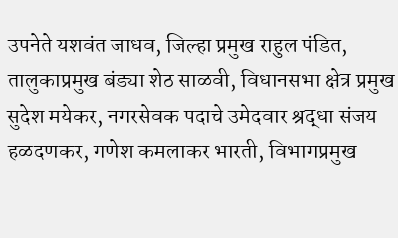उपनेते यशवंत जाधव, जिल्हा प्रमुख राहुल पंडित, तालुकाप्रमुख बंड्या शेठ साळवी, विधानसभा क्षेत्र प्रमुख सुदेश मयेकर, नगरसेवक पदाचे उमेदवार श्रद्धा संजय हळदणकर, गणेश कमलाकर भारती, विभागप्रमुख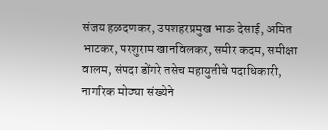संजय हळदणकर, उपशहरप्रमुख भाऊ देसाई, अमित भाटकर, परशुराम खानविलकर, समीर कदम, समीक्षा वालम, संपदा डोंगरे तसेच महायुतीचे पदाधिकारी, नागरिक मोठ्या संख्येने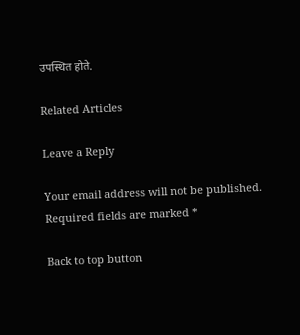उपस्थित होते.

Related Articles

Leave a Reply

Your email address will not be published. Required fields are marked *

Back to top button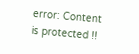error: Content is protected !!